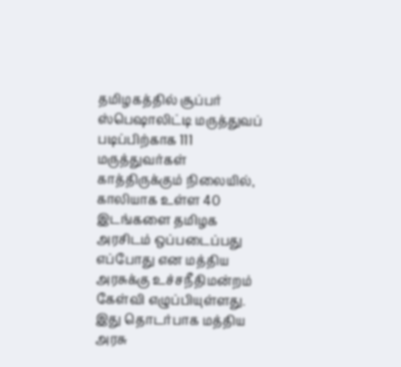தமிழகத்தில் சூப்பர் ஸ்பெஷாலிட்டி மருத்துவப் படிப்பிற்காக 111 மருத்துவர்கள் காத்திருக்கும் நிலையில், காலியாக உள்ள 40 இடங்களை தமிழக அரசிடம் ஒப்படைப்பது எப்போது என மத்திய அரசுக்கு உச்சநீதிமன்றம் கேள்வி எழுப்பியுள்ளது. இது தொடர்பாக மத்திய அரசு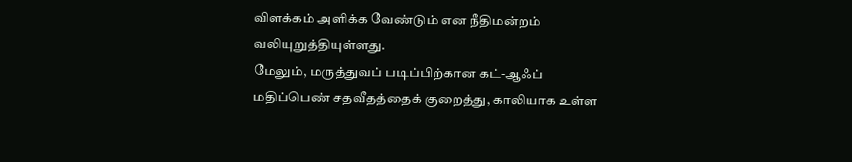விளக்கம் அளிக்க வேண்டும் என நீதிமன்றம் வலியுறுத்தியுள்ளது.
மேலும், மருத்துவப் படிப்பிற்கான கட்-ஆஃப் மதிப்பெண் சதவீதத்தைக் குறைத்து, காலியாக உள்ள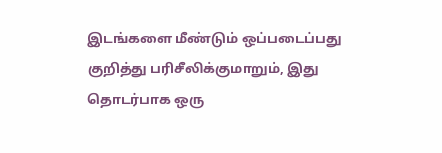இடங்களை மீண்டும் ஒப்படைப்பது குறித்து பரிசீலிக்குமாறும், இது தொடர்பாக ஒரு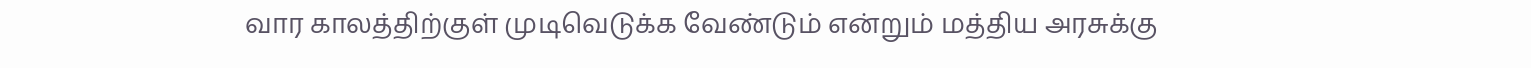வார காலத்திற்குள் முடிவெடுக்க வேண்டும் என்றும் மத்திய அரசுக்கு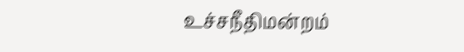உச்சநீதிமன்றம்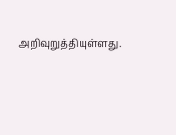அறிவுறுத்தியுள்ளது.